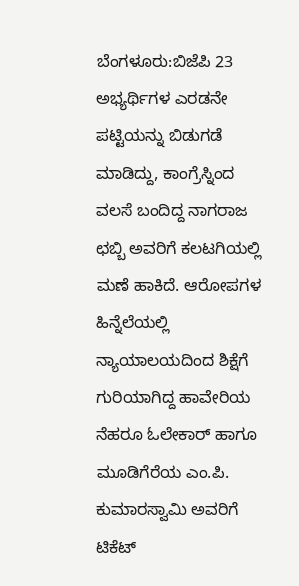ಬೆಂಗಳೂರು:ಬಿಜೆಪಿ 23 ಅಭ್ಯರ್ಥಿಗಳ ಎರಡನೇ ಪಟ್ಟಿಯನ್ನು ಬಿಡುಗಡೆ ಮಾಡಿದ್ದು, ಕಾಂಗ್ರೆಸ್ನಿಂದ ವಲಸೆ ಬಂದಿದ್ದ ನಾಗರಾಜ ಛಬ್ಬಿ ಅವರಿಗೆ ಕಲಟಗಿಯಲ್ಲಿ ಮಣೆ ಹಾಕಿದೆ. ಆರೋಪಗಳ ಹಿನ್ನೆಲೆಯಲ್ಲಿ ನ್ಯಾಯಾಲಯದಿಂದ ಶಿಕ್ಷೆಗೆ ಗುರಿಯಾಗಿದ್ದ ಹಾವೇರಿಯ ನೆಹರೂ ಓಲೇಕಾರ್ ಹಾಗೂ ಮೂಡಿಗೆರೆಯ ಎಂ.ಪಿ. ಕುಮಾರಸ್ವಾಮಿ ಅವರಿಗೆ ಟಿಕೆಟ್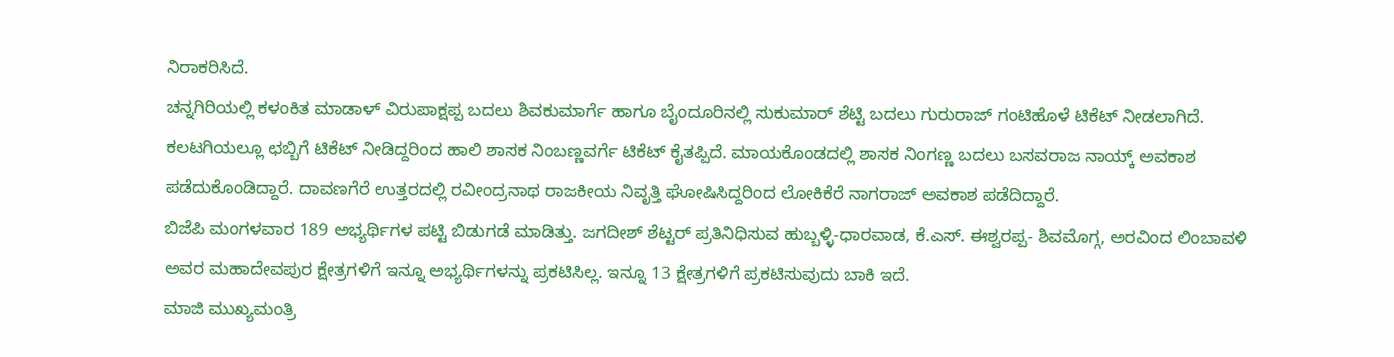ನಿರಾಕರಿಸಿದೆ.
ಚನ್ನಗಿರಿಯಲ್ಲಿ ಕಳಂಕಿತ ಮಾಡಾಳ್ ವಿರುಪಾಕ್ಷಪ್ಪ ಬದಲು ಶಿವಕುಮಾರ್ಗೆ ಹಾಗೂ ಬೈಂದೂರಿನಲ್ಲಿ ಸುಕುಮಾರ್ ಶೆಟ್ಟಿ ಬದಲು ಗುರುರಾಜ್ ಗಂಟಿಹೊಳೆ ಟಿಕೆಟ್ ನೀಡಲಾಗಿದೆ. ಕಲಟಗಿಯಲ್ಲೂ ಛಬ್ಬಿಗೆ ಟಿಕೆಟ್ ನೀಡಿದ್ದರಿಂದ ಹಾಲಿ ಶಾಸಕ ನಿಂಬಣ್ಣವರ್ಗೆ ಟಿಕೆಟ್ ಕೈತಪ್ಪಿದೆ. ಮಾಯಕೊಂಡದಲ್ಲಿ ಶಾಸಕ ನಿಂಗಣ್ಣ ಬದಲು ಬಸವರಾಜ ನಾಯ್ಕ್ ಅವಕಾಶ ಪಡೆದುಕೊಂಡಿದ್ದಾರೆ. ದಾವಣಗೆರೆ ಉತ್ತರದಲ್ಲಿ ರವೀಂದ್ರನಾಥ ರಾಜಕೀಯ ನಿವೃತ್ತಿ ಘೋಷಿಸಿದ್ದರಿಂದ ಲೋಕಿಕೆರೆ ನಾಗರಾಜ್ ಅವಕಾಶ ಪಡೆದಿದ್ದಾರೆ.
ಬಿಜೆಪಿ ಮಂಗಳವಾರ 189 ಅಭ್ಯರ್ಥಿಗಳ ಪಟ್ಟಿ ಬಿಡುಗಡೆ ಮಾಡಿತ್ತು. ಜಗದೀಶ್ ಶೆಟ್ಟರ್ ಪ್ರತಿನಿಧಿಸುವ ಹುಬ್ಬಳ್ಳಿ-ಧಾರವಾಡ, ಕೆ.ಎಸ್. ಈಶ್ವರಪ್ಪ- ಶಿವಮೊಗ್ಗ, ಅರವಿಂದ ಲಿಂಬಾವಳಿ ಅವರ ಮಹಾದೇವಪುರ ಕ್ಷೇತ್ರಗಳಿಗೆ ಇನ್ನೂ ಅಭ್ಯರ್ಥಿಗಳನ್ನು ಪ್ರಕಟಿಸಿಲ್ಲ. ಇನ್ನೂ 13 ಕ್ಷೇತ್ರಗಳಿಗೆ ಪ್ರಕಟಿಸುವುದು ಬಾಕಿ ಇದೆ.
ಮಾಜಿ ಮುಖ್ಯಮಂತ್ರಿ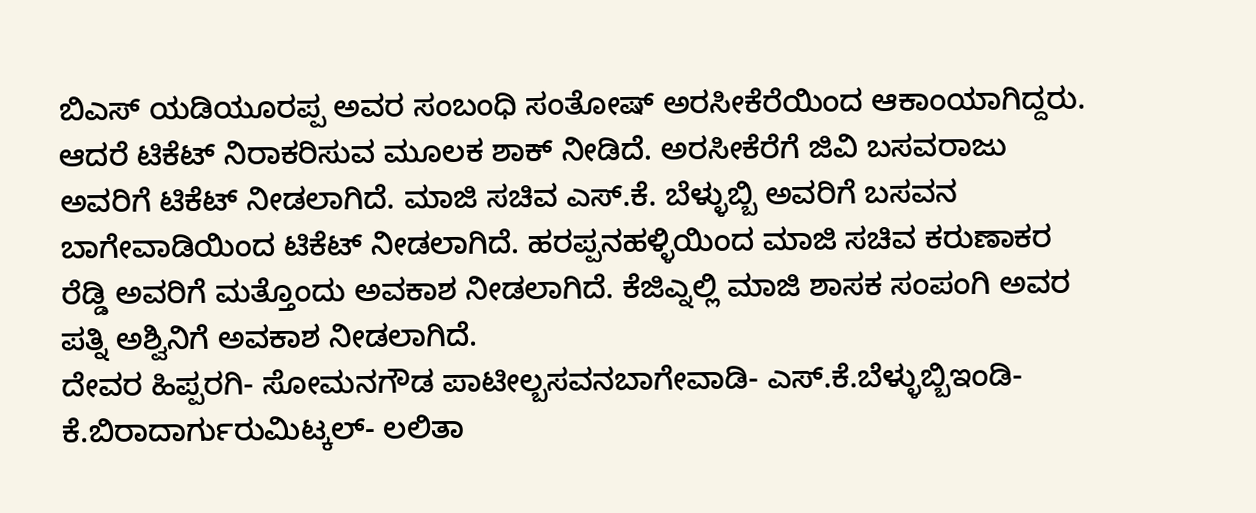ಬಿಎಸ್ ಯಡಿಯೂರಪ್ಪ ಅವರ ಸಂಬಂಧಿ ಸಂತೋಷ್ ಅರಸೀಕೆರೆಯಿಂದ ಆಕಾಂಯಾಗಿದ್ದರು. ಆದರೆ ಟಿಕೆಟ್ ನಿರಾಕರಿಸುವ ಮೂಲಕ ಶಾಕ್ ನೀಡಿದೆ. ಅರಸೀಕೆರೆಗೆ ಜಿವಿ ಬಸವರಾಜು ಅವರಿಗೆ ಟಿಕೆಟ್ ನೀಡಲಾಗಿದೆ. ಮಾಜಿ ಸಚಿವ ಎಸ್.ಕೆ. ಬೆಳ್ಳುಬ್ಬಿ ಅವರಿಗೆ ಬಸವನ ಬಾಗೇವಾಡಿಯಿಂದ ಟಿಕೆಟ್ ನೀಡಲಾಗಿದೆ. ಹರಪ್ಪನಹಳ್ಳಿಯಿಂದ ಮಾಜಿ ಸಚಿವ ಕರುಣಾಕರ ರೆಡ್ಡಿ ಅವರಿಗೆ ಮತ್ತೊಂದು ಅವಕಾಶ ನೀಡಲಾಗಿದೆ. ಕೆಜಿಎ್ನಲ್ಲಿ ಮಾಜಿ ಶಾಸಕ ಸಂಪಂಗಿ ಅವರ ಪತ್ನಿ ಅಶ್ವಿನಿಗೆ ಅವಕಾಶ ನೀಡಲಾಗಿದೆ.
ದೇವರ ಹಿಪ್ಪರಗಿ- ಸೋಮನಗೌಡ ಪಾಟೀಲ್ಬಸವನಬಾಗೇವಾಡಿ- ಎಸ್.ಕೆ.ಬೆಳ್ಳುಬ್ಬಿಇಂಡಿ- ಕೆ.ಬಿರಾದಾರ್ಗುರುಮಿಟ್ಕಲ್- ಲಲಿತಾ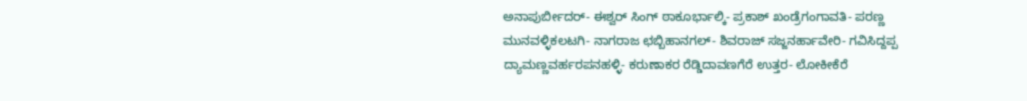ಅನಾಪುರ್ಬೀದರ್- ಈಶ್ವರ್ ಸಿಂಗ್ ಠಾಕೂರ್ಭಾಲ್ಕಿ- ಪ್ರಕಾಶ್ ಖಂಡ್ರೆಗಂಗಾವತಿ- ಪರಣ್ಣ ಮುನವಳ್ಳಿಕಲಟಗಿ- ನಾಗರಾಜ ಛಬ್ಬಿಹಾನಗಲ್- ಶಿವರಾಜ್ ಸಜ್ಜನರ್ಹಾವೇರಿ- ಗವಿಸಿದ್ದಪ್ಪ ದ್ಯಾಮಣ್ಣವರ್ಹರಪನಹಳ್ಳಿ- ಕರುಣಾಕರ ರೆಡ್ಡಿದಾವಣಗೆರೆ ಉತ್ತರ- ಲೋಕೀಕೆರೆ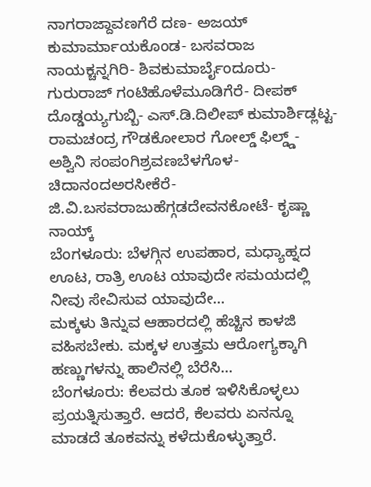ನಾಗರಾಜ್ದಾವಣಗೆರೆ ದಣ- ಅಜಯ್ ಕುಮಾರ್ಮಾಯಕೊಂಡ- ಬಸವರಾಜ ನಾಯಕ್ಚನ್ನಗಿರಿ- ಶಿವಕುಮಾರ್ಬೈಂದೂರು- ಗುರುರಾಜ್ ಗಂಟಿಹೊಳೆಮೂಡಿಗೆರೆ- ದೀಪಕ್ ದೊಡ್ಡಯ್ಯಗುಬ್ಬಿ- ಎಸ್.ಡಿ.ದಿಲೀಪ್ ಕುಮಾರ್ಶಿಡ್ಲಟ್ಟ- ರಾಮಚಂದ್ರ ಗೌಡಕೋಲಾರ ಗೋಲ್ಡ್ ಫಿಲ್ಡ್ಡ್- ಅಶ್ವಿನಿ ಸಂಪಂಗಿಶ್ರವಣಬೆಳಗೊಳ- ಚಿದಾನಂದಅರಸೀಕೆರೆ- ಜಿ.ವಿ.ಬಸವರಾಜುಹೆಗ್ಗಡದೇವನಕೋಟೆ- ಕೃಷ್ಣಾ ನಾಯ್ಕ್
ಬೆಂಗಳೂರು: ಬೆಳಗ್ಗಿನ ಉಪಹಾರ, ಮಧ್ಯಾಹ್ನದ ಊಟ, ರಾತ್ರಿ ಊಟ ಯಾವುದೇ ಸಮಯದಲ್ಲಿ ನೀವು ಸೇವಿಸುವ ಯಾವುದೇ…
ಮಕ್ಕಳು ತಿನ್ನುವ ಆಹಾರದಲ್ಲಿ ಹೆಚ್ಚಿನ ಕಾಳಜಿ ವಹಿಸಬೇಕು. ಮಕ್ಕಳ ಉತ್ತಮ ಆರೋಗ್ಯಕ್ಕಾಗಿ ಹಣ್ಣುಗಳನ್ನು ಹಾಲಿನಲ್ಲಿ ಬೆರೆಸಿ…
ಬೆಂಗಳೂರು: ಕೆಲವರು ತೂಕ ಇಳಿಸಿಕೊಳ್ಳಲು ಪ್ರಯತ್ನಿಸುತ್ತಾರೆ. ಆದರೆ, ಕೆಲವರು ಏನನ್ನೂ ಮಾಡದೆ ತೂಕವನ್ನು ಕಳೆದುಕೊಳ್ಳುತ್ತಾರೆ.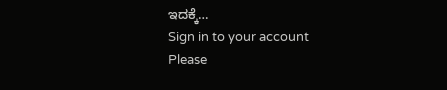ಇದಕ್ಕೆ…
Sign in to your account
Please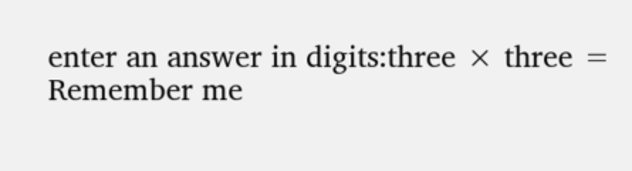enter an answer in digits:three × three =
Remember me